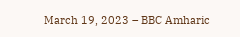March 19, 2023 – BBC Amharic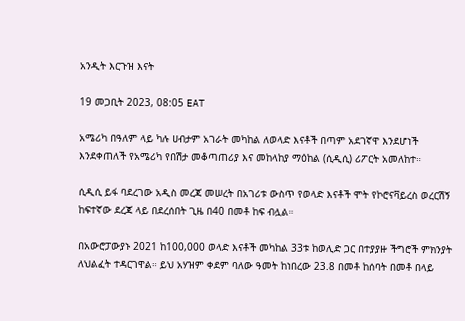አንዲት እርጉዝ እናት

19 መጋቢት 2023, 08:05 EAT

አሜሪካ በዓለም ላይ ካሉ ሀብታም አገራት መካከል ለወላድ እናቶች በጣም አደገኛዋ እንደሆነች እንደቀጠለች የአሜሪካ የበሽታ መቆጣጠሪያ እና መከላከያ ማዕከል (ሲዲሲ) ሪፖርት አመለከተ።

ሲዲሲ ይፋ ባደረገው አዲስ መረጃ መሠረት በአገሪቱ ውስጥ የወላድ እናቶች ሞት የኮሮናቫይረስ ወረርሽኝ ከፍተኛው ደረጃ ላይ በደረሰበት ጊዜ በ40 በመቶ ከፍ ብሏል።

በአውሮፓውያኑ 2021 ከ100,000 ወላድ እናቶች መካከል 33ቱ ከወሊድ ጋር በተያያዙ ችግሮች ምክንያት ለህልፈት ተዳርገዋል። ይህ አሃዝም ቀደም ባለው ዓመት ከነበረው 23.8 በመቶ ከሰባት በመቶ በላይ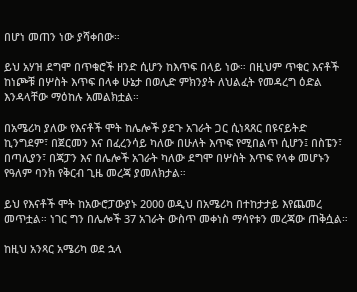በሆነ መጠን ነው ያሻቀበው።

ይህ አሃዝ ደግሞ በጥቁሮች ዘንድ ሲሆን ከእጥፍ በላይ ነው። በዚህም ጥቁር እናቶች ከነጮቹ በሦስት እጥፍ በላቀ ሁኔታ በወሊድ ምክንያት ለህልፈት የመዳረግ ዕድል እንዳላቸው ማዕከሉ አመልክቷል።

በአሜሪካ ያለው የእናቶች ሞት ከሌሎች ያደጉ አገራት ጋር ሲነጻጸር በዩናይትድ ኪንግደም፣ በጀርመን እና በፈረንሳይ ካለው በሁለት እጥፍ የሚበልጥ ሲሆን፤ በስፔን፣ በጣሊያን፣ በጃፓን እና በሌሎች አገራት ካለው ደግሞ በሦስት እጥፍ የላቀ መሆኑን የዓለም ባንክ የቅርብ ጊዜ መረጃ ያመለክታል።

ይህ የእናቶች ሞት ከአውሮፓውያኑ 2000 ወዲህ በአሜሪካ በተከታታይ እየጨመረ መጥቷል። ነገር ግን በሌሎች 37 አገራት ውስጥ መቀነስ ማሳየቱን መረጃው ጠቅሷል።

ከዚህ አንጻር አሜሪካ ወደ ኋላ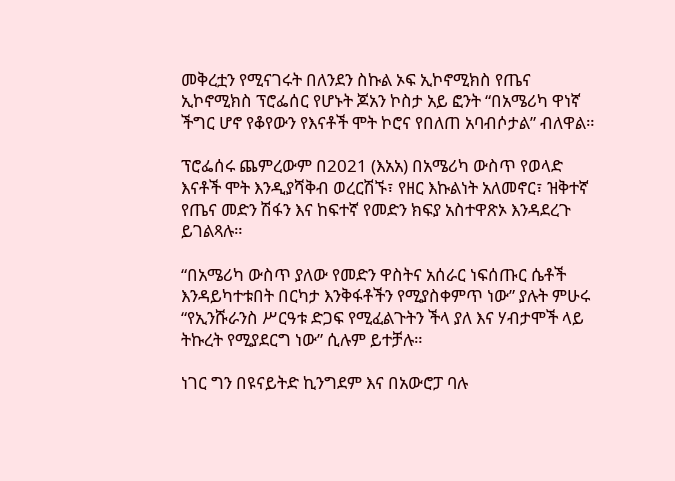መቅረቷን የሚናገሩት በለንደን ስኩል ኦፍ ኢኮኖሚክስ የጤና ኢኮኖሚክስ ፕሮፌሰር የሆኑት ጆአን ኮስታ አይ ፎንት “በአሜሪካ ዋነኛ ችግር ሆኖ የቆየውን የእናቶች ሞት ኮሮና የበለጠ አባብሶታል” ብለዋል።

ፕሮፌሰሩ ጨምረውም በ2021 (እአአ) በአሜሪካ ውስጥ የወላድ እናቶች ሞት እንዲያሻቅብ ወረርሽኙ፣ የዘር እኩልነት አለመኖር፣ ዝቅተኛ የጤና መድን ሽፋን እና ከፍተኛ የመድን ክፍያ አስተዋጽኦ እንዳደረጉ ይገልጻሉ።

“በአሜሪካ ውስጥ ያለው የመድን ዋስትና አሰራር ነፍሰጡር ሴቶች እንዳይካተቱበት በርካታ እንቅፋቶችን የሚያስቀምጥ ነው” ያሉት ምሁሩ “የኢንሹራንስ ሥርዓቱ ድጋፍ የሚፈልጉትን ችላ ያለ እና ሃብታሞች ላይ ትኩረት የሚያደርግ ነው” ሲሉም ይተቻሉ።

ነገር ግን በዩናይትድ ኪንግደም እና በአውሮፓ ባሉ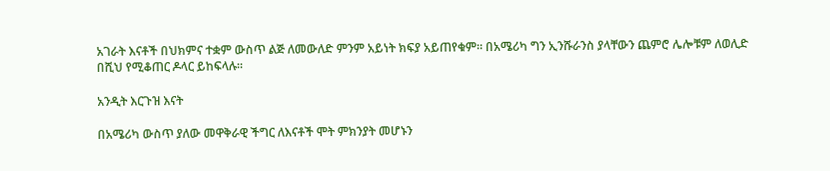አገራት እናቶች በህክምና ተቋም ውስጥ ልጅ ለመውለድ ምንም አይነት ክፍያ አይጠየቁም። በአሜሪካ ግን ኢንሹራንስ ያላቸውን ጨምሮ ሌሎቹም ለወሊድ በሺህ የሚቆጠር ዶላር ይከፍላሉ።

አንዲት እርጉዝ እናት

በአሜሪካ ውስጥ ያለው መዋቅራዊ ችግር ለእናቶች ሞት ምክንያት መሆኑን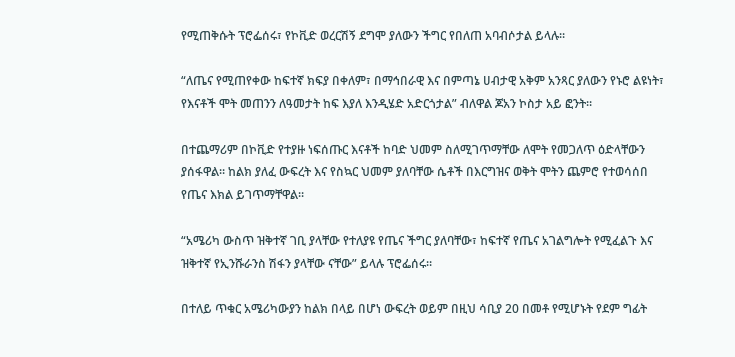የሚጠቅሱት ፕሮፌሰሩ፣ የኮቪድ ወረርሽኝ ደግሞ ያለውን ችግር የበለጠ አባብሶታል ይላሉ።

“ለጤና የሚጠየቀው ከፍተኛ ክፍያ በቀለም፣ በማኅበራዊ እና በምጣኔ ሀብታዊ አቅም አንጻር ያለውን የኑሮ ልዩነት፣ የእናቶች ሞት መጠንን ለዓመታት ከፍ እያለ እንዲሄድ አድርጎታል” ብለዋል ጆአን ኮስታ አይ ፎንት።

በተጨማሪም በኮቪድ የተያዙ ነፍሰጡር እናቶች ከባድ ህመም ስለሚገጥማቸው ለሞት የመጋለጥ ዕድላቸውን ያሰፋዋል። ከልክ ያለፈ ውፍረት እና የስኳር ህመም ያለባቸው ሴቶች በእርግዝና ወቅት ሞትን ጨምሮ የተወሳሰበ የጤና እክል ይገጥማቸዋል።

“አሜሪካ ውስጥ ዝቅተኛ ገቢ ያላቸው የተለያዩ የጤና ችግር ያለባቸው፣ ከፍተኛ የጤና አገልግሎት የሚፈልጉ እና ዝቅተኛ የኢንሹራንስ ሽፋን ያላቸው ናቸው” ይላሉ ፕሮፌሰሩ።

በተለይ ጥቁር አሜሪካውያን ከልክ በላይ በሆነ ውፍረት ወይም በዚህ ሳቢያ 20 በመቶ የሚሆኑት የደም ግፊት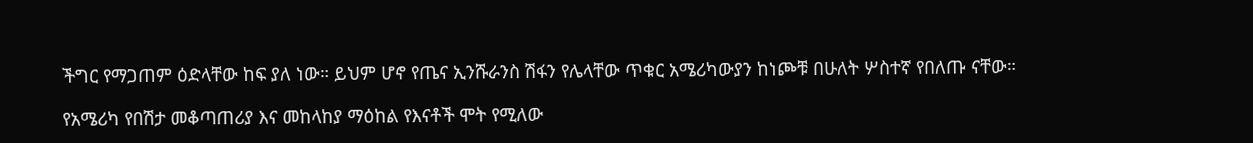ችግር የማጋጠም ዕድላቸው ከፍ ያለ ነው። ይህም ሆኖ የጤና ኢንሹራንስ ሽፋን የሌላቸው ጥቁር አሜሪካውያን ከነጮቹ በሁለት ሦስተኛ የበለጡ ናቸው።

የአሜሪካ የበሽታ መቆጣጠሪያ እና መከላከያ ማዕከል የእናቶች ሞት የሚለው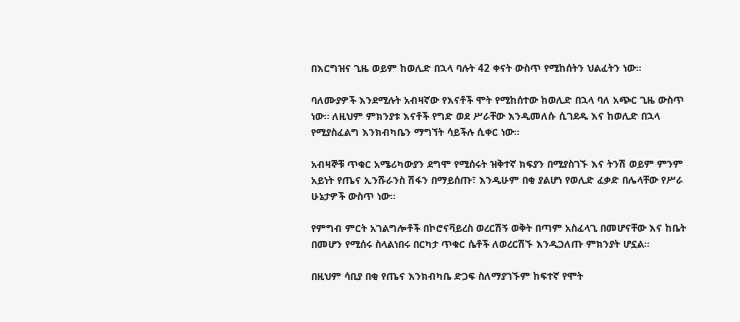በእርግዝና ጊዜ ወይም ከወሊድ በኋላ ባሉት 42 ቀናት ውስጥ የሚከሰትን ህልፈትን ነው።

ባለሙያዎች እንደሚሉት አብዛኛው የእናቶች ሞት የሚከሰተው ከወሊድ በኋላ ባለ አጭር ጊዜ ውስጥ ነው። ለዚህም ምክንያቱ እናቶች የግድ ወደ ሥራቸው እንዲመለሱ ሲገደዱ እና ከወሊድ በኋላ የሚያስፈልግ እንክብካቤን ማግኘት ሳይችሉ ሲቀር ነው።

አብዛኞቹ ጥቁር አሜሪካውያን ደግሞ የሚሰሩት ዝቅተኛ ክፍያን በሚያስገኙ እና ትንሽ ወይም ምንም አይነት የጤና ኢንሹራንስ ሽፋን በማይሰጡ፣ እንዲሁም በቂ ያልሆነ የወሊድ ፈቃድ በሌላቸው የሥራ ሁኔታዎች ውስጥ ነው።

የምግብ ምርት አገልግሎቶች በኮሮናቫይረስ ወረርሽኝ ወቅት በጣም አስፈላጊ በመሆናቸው እና ከቤት በመሆን የሚሰሩ ስላልነበሩ በርካታ ጥቁር ሴቶች ለወረርሽኙ እንዲጋለጡ ምክንያት ሆኗል።

በዚህም ሳቢያ በቂ የጤና እንክብካቤ ድጋፍ ስለማያገኙም ከፍተኛ የሞት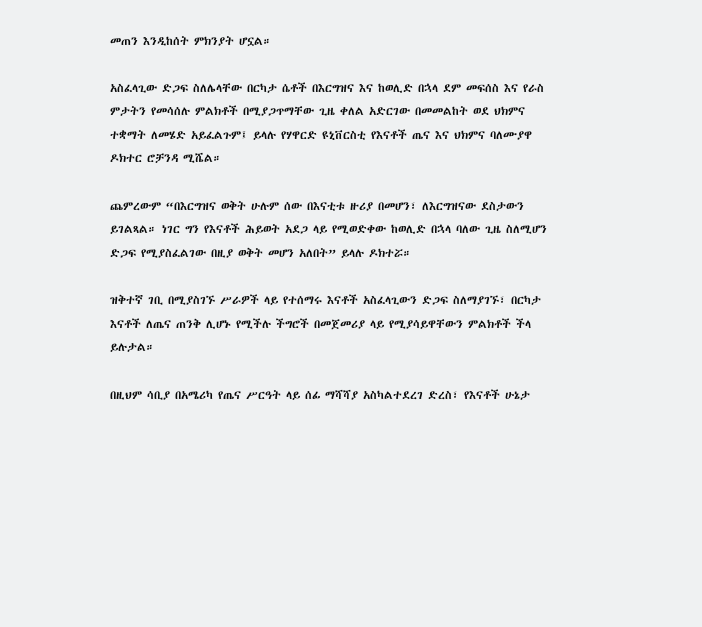መጠን እንዲከሰት ምክንያት ሆኗል።

አስፈላጊው ድጋፍ ስለሌላቸው በርካታ ሴቶች በእርግዝና እና ከወሊድ በኋላ ደም መፍሰስ እና የራስ ምታትን የመሳሰሉ ምልክቶች በሚያጋጥማቸው ጊዜ ቀለል አድርገው በመመልከት ወደ ህክምና ተቋማት ለመሄድ አይፈልጉም፤ ይላሉ የሃዋርድ ዩኒቨርስቲ የእናቶች ጤና እና ህክምና ባለሙያዋ ዶክተር ሮቻንዳ ሚሼል።

ጨምረውም “በእርግዝና ወቅት ሁሉም ሰው በእናቲቱ ዙሪያ በመሆን፣ ለእርግዝናው ደስታውን ይገልጻል። ነገር ግን የእናቶች ሕይወት አደጋ ላይ የሚወድቀው ከወሊድ በኋላ ባለው ጊዜ ስለሚሆን ድጋፍ የሚያስፈልገው በዚያ ወቅት መሆን አለበት” ይላሉ ዶክተሯ።

ዝቅተኛ ገቢ በሚያስገኙ ሥራዎች ላይ የተሰማሩ እናቶች አስፈላጊውን ድጋፍ ስለማያገኙ፣ በርካታ እናቶች ለጤና ጠንቅ ሊሆኑ የሚችሉ ችግሮች በመጀመሪያ ላይ የሚያሳይዋቸውን ምልክቶች ችላ ይሉታል።

በዚህም ሳቢያ በአሜሪካ የጤና ሥርዓት ላይ ሰፊ ማሻሻያ አስካልተደረገ ድረስ፣ የእናቶች ሁኔታ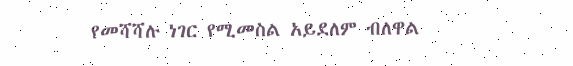የመሻሻሉ ነገር የሚመስል አይደለም ብለዋል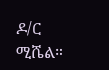ዶ/ር ሚሼል።